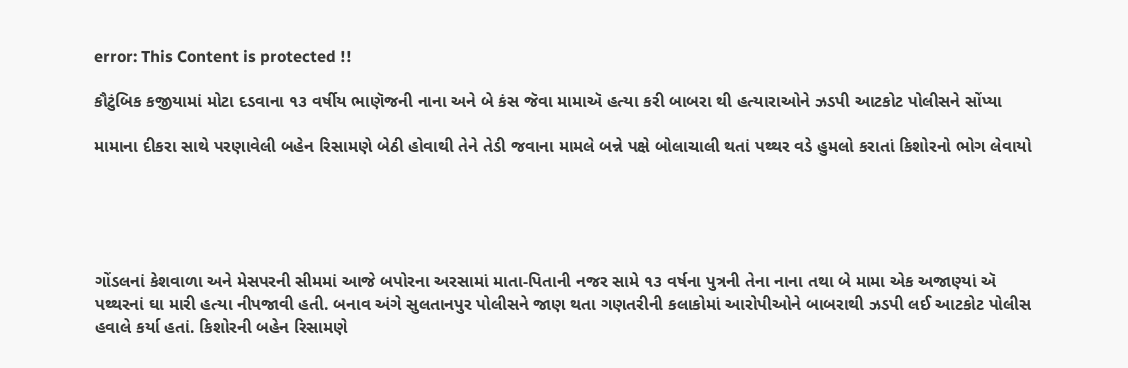error: This Content is protected !!

કૌટુંબિક કજીયામાં મોટા દડવાના ૧૩ વર્ષીય ભાણૅજની નાના અને બે કંસ જૅવા મામાઍ હત્યા કરી બાબરા થી હત્યારાઓને ઝડપી આટકોટ પોલીસને સોંપ્યા

મામાના દીકરા સાથે પરણાવેલી બહેન રિસામણે બેઠી હોવાથી તેને તેડી જવાના મામલે બન્ને પક્ષે બોલાચાલી થતાં પથ્થર વડે હુમલો કરાતાં કિશોરનો ભોગ લેવાયો





ગોંડલનાં કેશવાળા અને મેસપરની સીમમાં આજે બપોરના અરસામાં માતા-પિતાની નજર સામે ૧૩ વર્ષના પુત્રની તેના નાના તથા બે મામા એક અજાણ્યાં ઍ પથ્થરનાં ઘા મારી હત્યા નીપજાવી હતી. બનાવ અંગે સુલતાનપુર પોલીસને જાણ થતા ગણતરીની કલાકોમાં આરોપીઓને બાબરાથી ઝડપી લઈ આટકોટ પોલીસ હવાલે કર્યા હતાં. કિશોરની બહેન રિસામણે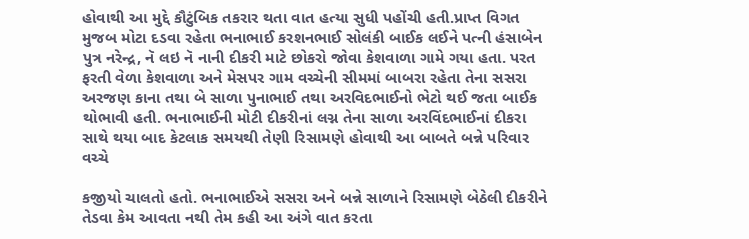હોવાથી આ મુદ્દે કૌટુંબિક તકરાર થતા વાત હત્યા સુધી પહોંચી હતી.પ્રાપ્ત વિગત મુજબ મોટા દડવા રહેતા ભનાભાઈ કરશનભાઈ સોલંકી બાઈક લઈને પત્ની હંસાબેન પુત્ર નરેન્દ્ર, નૅ લઇ નૅ નાની દીકરી માટે છોકરો જોવા કેશવાળા ગામે ગયા હતા. પરત ફરતી વેળા કેશવાળા અને મેસપર ગામ વચ્ચેની સીમમાં બાબરા રહેતા તેના સસરા અરજણ કાના તથા બે સાળા પુનાભાઈ તથા અરવિદભાઈનો ભેટો થઈ જતા બાઈક થોભાવી હતી. ભનાભાઈની મોટી દીકરીનાં લગ્ન તેના સાળા અરવિંદભાઈનાં દીકરા સાથે થયા બાદ કેટલાક સમયથી તેણી રિસામણે હોવાથી આ બાબતે બન્ને પરિવાર વચ્ચે

કજીયો ચાલતો હતો. ભનાભાઈએ સસરા અને બન્ને સાળાને રિસામણે બેઠેલી દીકરીને તેડવા કેમ આવતા નથી તેમ કહી આ અંગે વાત કરતા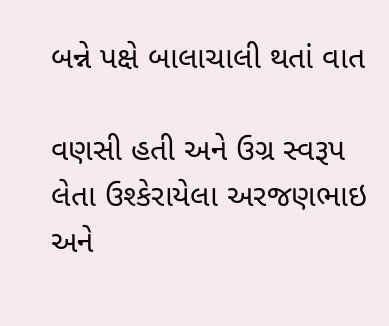બન્ને પક્ષે બાલાચાલી થતાં વાત

વણસી હતી અને ઉગ્ર સ્વરૂપ લેતા ઉશ્કેરાયેલા અરજણભાઇ અને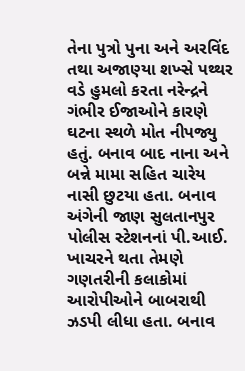તેના પુત્રો પુના અને અરવિંદ તથા અજાણ્યા શખ્સે પથ્થર વડે હુમલો કરતા નરેન્દ્રને ગંભીર ઈજાઓને કારણે ઘટના સ્થળે મોત નીપજ્યુ હતું. બનાવ બાદ નાના અને બન્ને મામા સહિત ચારેય નાસી છુટયા હતા. બનાવ અંગેની જાણ સુલતાનપુર પોલીસ સ્ટેશનનાં પી.આઈ. ખાચરને થતા તેમણે ગણતરીની કલાકોમાં આરોપીઓને બાબરાથી ઝડપી લીધા હતા. બનાવ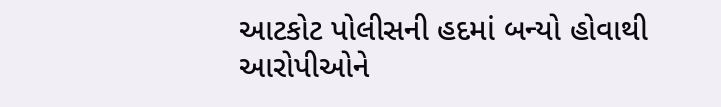આટકોટ પોલીસની હદમાં બન્યો હોવાથી આરોપીઓને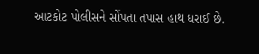આટકોટ પોલીસને સોંપતા તપાસ હાથ ધરાઈ છે.